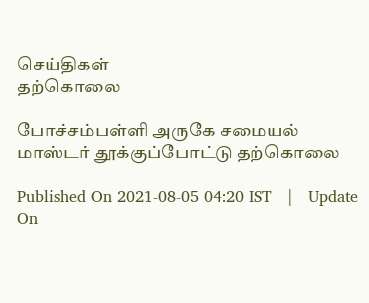செய்திகள்
தற்கொலை

போச்சம்பள்ளி அருகே சமையல் மாஸ்டர் தூக்குப்போட்டு தற்கொலை

Published On 2021-08-05 04:20 IST   |   Update On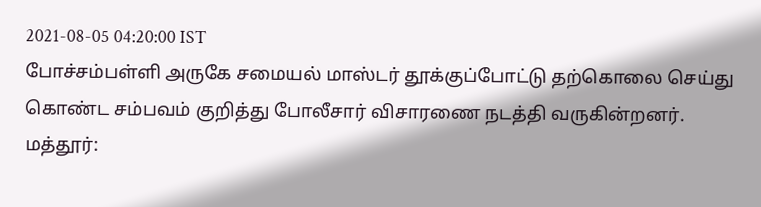2021-08-05 04:20:00 IST
போச்சம்பள்ளி அருகே சமையல் மாஸ்டர் தூக்குப்போட்டு தற்கொலை செய்து கொண்ட சம்பவம் குறித்து போலீசார் விசாரணை நடத்தி வருகின்றனர்.
மத்தூர்: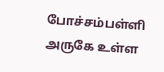போச்சம்பள்ளி அருகே உள்ள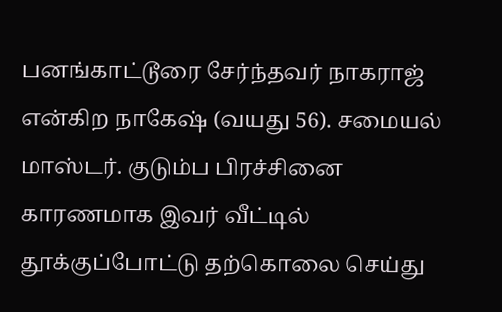பனங்காட்டூரை சேர்ந்தவர் நாகராஜ் என்கிற நாகேஷ் (வயது 56). சமையல் மாஸ்டர். குடும்ப பிரச்சினை காரணமாக இவர் வீட்டில் தூக்குப்போட்டு தற்கொலை செய்து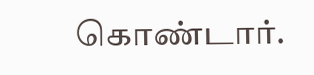கொண்டார்.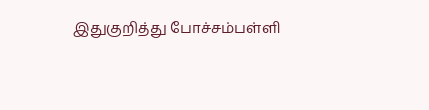இதுகுறித்து போச்சம்பள்ளி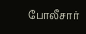போலீசார்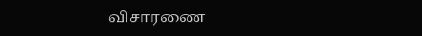விசாரணை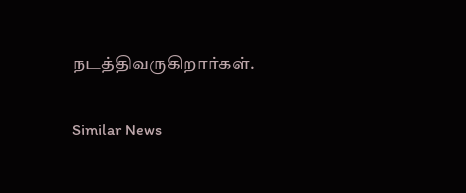நடத்திவருகிறார்கள்.

Similar News